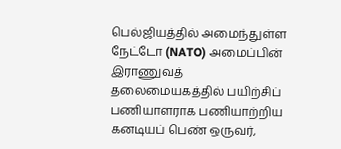பெல்ஜியத்தில் அமைந்துள்ள நேட்டோ (NATO) அமைப்பின் இராணுவத் தலைமையகத்தில் பயிற்சிப் பணியாளராக பணியாற்றிய கனடியப் பெண் ஒருவர்,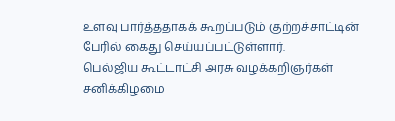உளவு பார்த்ததாகக் கூறப்படும் குற்றச்சாட்டின் பேரில் கைது செய்யப்பட்டுள்ளார்.
பெல்ஜிய கூட்டாட்சி அரசு வழக்கறிஞர்கள் சனிக்கிழமை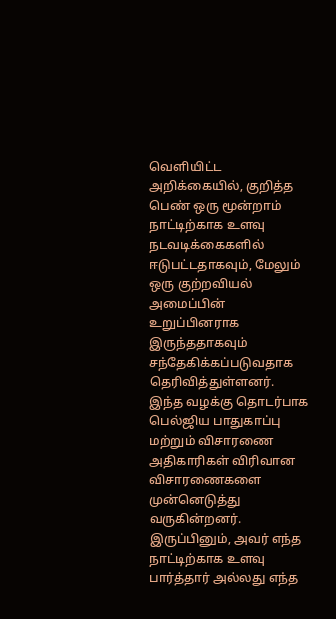வெளியிட்ட அறிக்கையில், குறித்த பெண் ஒரு மூன்றாம் நாட்டிற்காக உளவு நடவடிக்கைகளில் ஈடுபட்டதாகவும், மேலும் ஒரு குற்றவியல் அமைப்பின் உறுப்பினராக இருந்ததாகவும் சந்தேகிக்கப்படுவதாக தெரிவித்துள்ளனர்.
இந்த வழக்கு தொடர்பாக பெல்ஜிய பாதுகாப்பு மற்றும் விசாரணை அதிகாரிகள் விரிவான விசாரணைகளை முன்னெடுத்து வருகின்றனர். இருப்பினும், அவர் எந்த நாட்டிற்காக உளவு பார்த்தார் அல்லது எந்த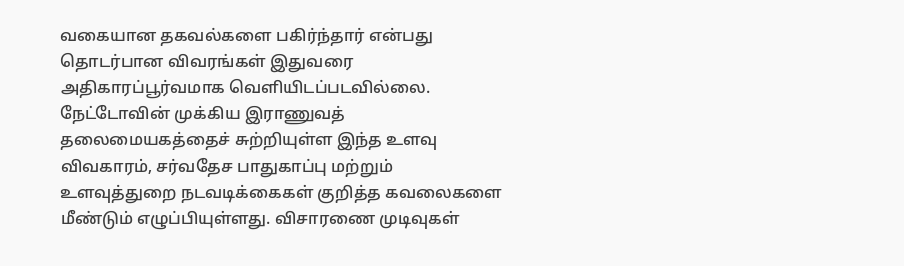வகையான தகவல்களை பகிர்ந்தார் என்பது தொடர்பான விவரங்கள் இதுவரை அதிகாரப்பூர்வமாக வெளியிடப்படவில்லை.
நேட்டோவின் முக்கிய இராணுவத் தலைமையகத்தைச் சுற்றியுள்ள இந்த உளவு விவகாரம், சர்வதேச பாதுகாப்பு மற்றும் உளவுத்துறை நடவடிக்கைகள் குறித்த கவலைகளை மீண்டும் எழுப்பியுள்ளது. விசாரணை முடிவுகள்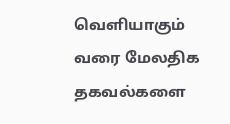வெளியாகும் வரை மேலதிக தகவல்களை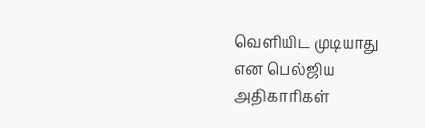வெளியிட முடியாது என பெல்ஜிய அதிகாரிகள்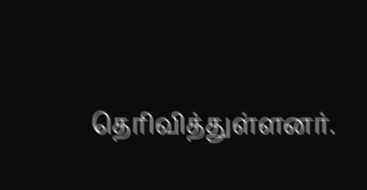தெரிவித்துள்ளனர்.